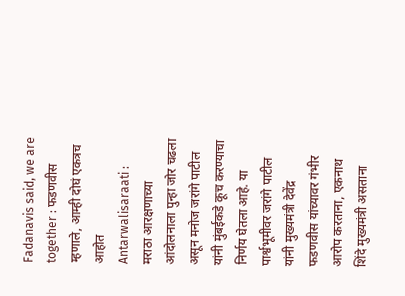Fadanavis said, we are together : फडणवीस म्हणाले, आम्ही दोघं एकत्रच आहोत
Antarwalisaraati : मराठा आरक्षणाच्या आंदोलनाला पुन्हा जोर चढला असून मनोज जरांगे पाटील यांनी मुंबईकडे कूच करण्याचा निर्णय घेतला आहे. या पार्श्वभूमीवर जरांगे पाटील यांनी मुख्यमंत्री देवेंद्र फडणवीस यांच्यावर गंभीर आरोप करताना, एकनाथ शिंदे मुख्यमंत्री असताना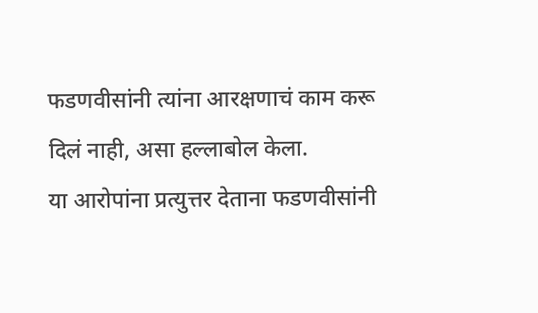फडणवीसांनी त्यांना आरक्षणाचं काम करू दिलं नाही, असा हल्लाबोल केला.
या आरोपांना प्रत्युत्तर देताना फडणवीसांनी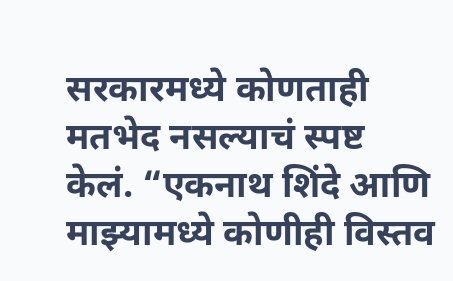सरकारमध्ये कोणताही मतभेद नसल्याचं स्पष्ट केलं. “एकनाथ शिंदे आणि माझ्यामध्ये कोणीही विस्तव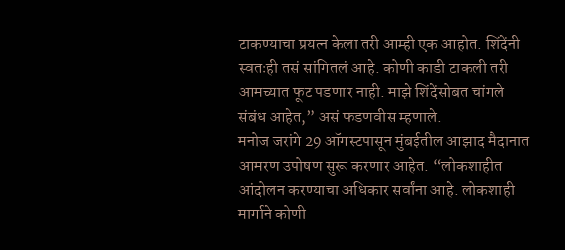टाकण्याचा प्रयत्न केला तरी आम्ही एक आहोत. शिंदेंनी स्वतःही तसं सांगितलं आहे. कोणी काडी टाकली तरी आमच्यात फूट पडणार नाही. माझे शिंदेंसोबत चांगले संबंध आहेत,” असं फडणवीस म्हणाले.
मनोज जरांगे 29 ऑगस्टपासून मुंबईतील आझाद मैदानात आमरण उपोषण सुरू करणार आहेत. “लोकशाहीत आंदोलन करण्याचा अधिकार सर्वांना आहे. लोकशाही मार्गाने कोणी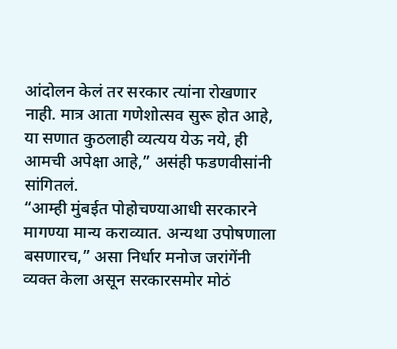आंदोलन केलं तर सरकार त्यांना रोखणार नाही. मात्र आता गणेशोत्सव सुरू होत आहे, या सणात कुठलाही व्यत्यय येऊ नये, ही आमची अपेक्षा आहे,” असंही फडणवीसांनी सांगितलं.
“आम्ही मुंबईत पोहोचण्याआधी सरकारने मागण्या मान्य कराव्यात. अन्यथा उपोषणाला बसणारच,” असा निर्धार मनोज जरांगेंनी व्यक्त केला असून सरकारसमोर मोठं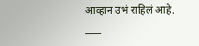आव्हान उभं राहिलं आहे.
____